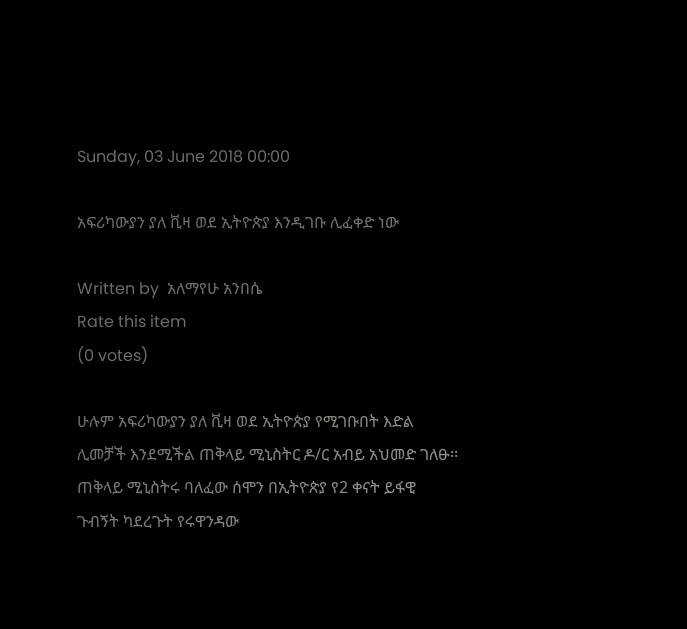Sunday, 03 June 2018 00:00

አፍሪካውያን ያለ ቪዛ ወደ ኢትዮጵያ እንዲገቡ ሊፈቀድ ነው

Written by  አለማየሁ አንበሴ
Rate this item
(0 votes)

ሁሉም አፍሪካውያን ያለ ቪዛ ወደ ኢትዮጵያ የሚገቡበት እድል ሊመቻች እንደሚችል ጠቅላይ ሚኒስትር ዶ/ር አብይ አህመድ ገለፁ፡፡
ጠቅላይ ሚኒስትሩ ባለፈው ሰሞን በኢትዮጵያ የ2 ቀናት ይፋዊ ጉብኝት ካደረጉት የሩዋንዳው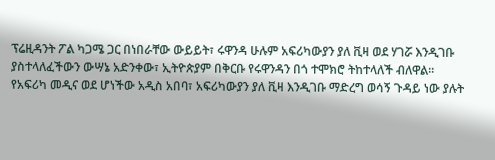ፕሬዚዳንት ፖል ካጋሜ ጋር በነበራቸው ውይይት፣ ሩዋንዳ ሁሉም አፍሪካውያን ያለ ቪዛ ወደ ሃገሯ እንዲገቡ ያስተላለፈችውን ውሣኔ አድንቀው፣ ኢትዮጵያም በቅርቡ የሩዋንዳን በጎ ተሞክሮ ትከተላለች ብለዋል፡፡
የአፍሪካ መዲና ወደ ሆነችው አዲስ አበባ፣ አፍሪካውያን ያለ ቪዛ እንዲገቡ ማድረግ ወሳኝ ጉዳይ ነው ያሉት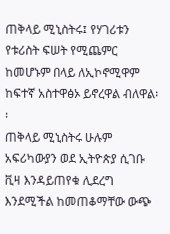ጠቅላይ ሚኒስትሩ፤ የሃገሪቱን የቱሪስት ፍሠት የሚጨምር ከመሆኑም በላይ ለኢኮኖሚዋም ከፍተኛ አስተዋፅኦ ይኖረዋል ብለዋል፡፡
ጠቅላይ ሚኒስትሩ ሁሉም አፍሪካውያን ወደ ኢትዮጵያ ሲገቡ ቪዛ እንዳይጠየቁ ሊደረግ እንደሚችል ከመጠቆማቸው ውጭ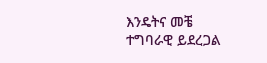እንዴትና መቼ ተግባራዊ ይደረጋል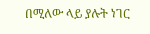በሚለው ላይ ያሉት ነገር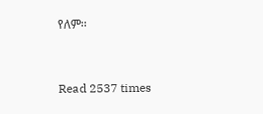የለም፡፡


Read 2537 times